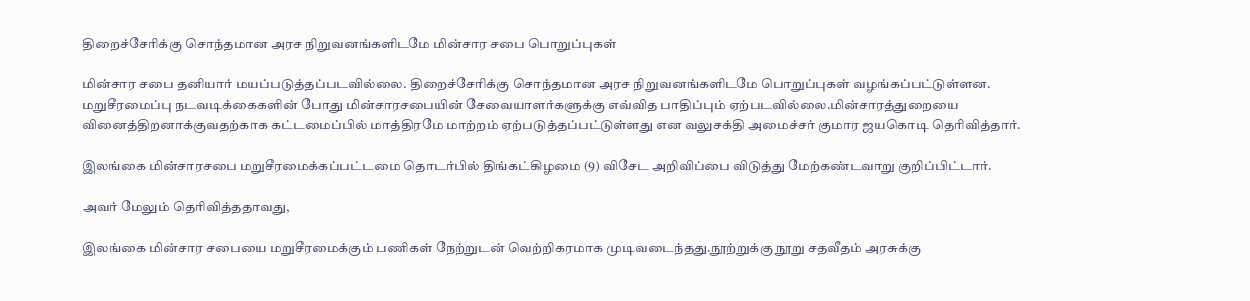திறைச்சேரிக்கு சொந்தமான அரச நிறுவனங்களிடமே மின்சார சபை பொறுப்புகள்

மின்சார சபை தனியார் மயப்படுத்தப்படவில்லை. திறைச்சேரிக்கு சொந்தமான அரச நிறுவனங்களிடமே பொறுப்புகள் வழங்கப்பட்டுள்ளன. மறுசீரமைப்பு நடவடிக்கைகளின் போது மின்சாரசபையின் சேவையாளர்களுக்கு எவ்வித பாதிப்பும் ஏற்படவில்லை.மின்சாரத்துறையை வினைத்திறனாக்குவதற்காக கட்டமைப்பில் மாத்திரமே மாற்றம் ஏற்படுத்தப்பட்டுள்ளது என வலுசக்தி அமைச்சர் குமார ஜயகொடி தெரிவித்தார்.

இலங்கை மின்சாரசபை மறுசீரமைக்கப்பட்டமை தொடர்பில் திங்கட்கிழமை (9) விசேட அறிவிப்பை விடுத்து மேற்கண்டவாறு குறிப்பிட்டார்.

அவர் மேலும் தெரிவித்ததாவது,

இலங்கை மின்சார சபையை மறுசீரமைக்கும் பணிகள் நேற்றுடன் வெற்றிகரமாக முடிவடைந்தது.நூற்றுக்கு நூறு சதவீதம் அரசுக்கு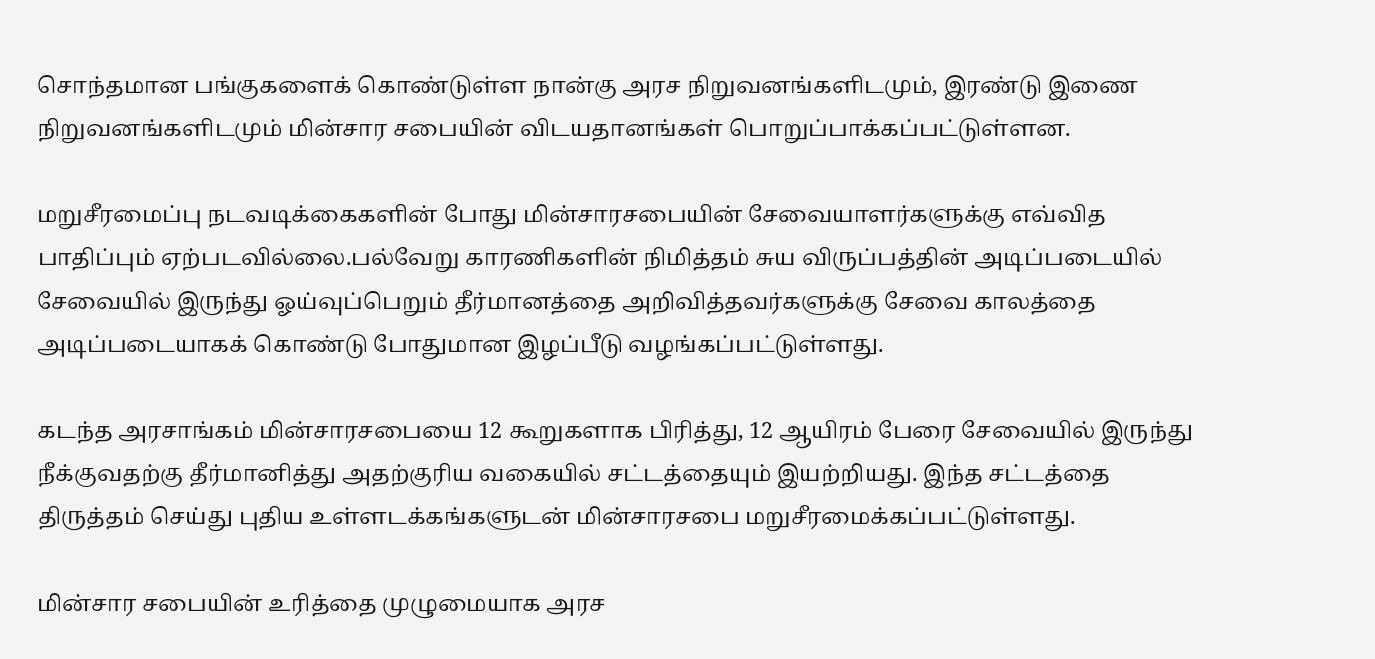சொந்தமான பங்குகளைக் கொண்டுள்ள நான்கு அரச நிறுவனங்களிடமும், இரண்டு இணை நிறுவனங்களிடமும் மின்சார சபையின் விடயதானங்கள் பொறுப்பாக்கப்பட்டுள்ளன.

மறுசீரமைப்பு நடவடிக்கைகளின் போது மின்சாரசபையின் சேவையாளர்களுக்கு எவ்வித பாதிப்பும் ஏற்படவில்லை.பல்வேறு காரணிகளின் நிமித்தம் சுய விருப்பத்தின் அடிப்படையில் சேவையில் இருந்து ஓய்வுப்பெறும் தீர்மானத்தை அறிவித்தவர்களுக்கு சேவை காலத்தை அடிப்படையாகக் கொண்டு போதுமான இழப்பீடு வழங்கப்பட்டுள்ளது.

கடந்த அரசாங்கம் மின்சாரசபையை 12 கூறுகளாக பிரித்து, 12 ஆயிரம் பேரை சேவையில் இருந்து நீக்குவதற்கு தீர்மானித்து அதற்குரிய வகையில் சட்டத்தையும் இயற்றியது. இந்த சட்டத்தை திருத்தம் செய்து புதிய உள்ளடக்கங்களுடன் மின்சாரசபை மறுசீரமைக்கப்பட்டுள்ளது.

மின்சார சபையின் உரித்தை முழுமையாக அரச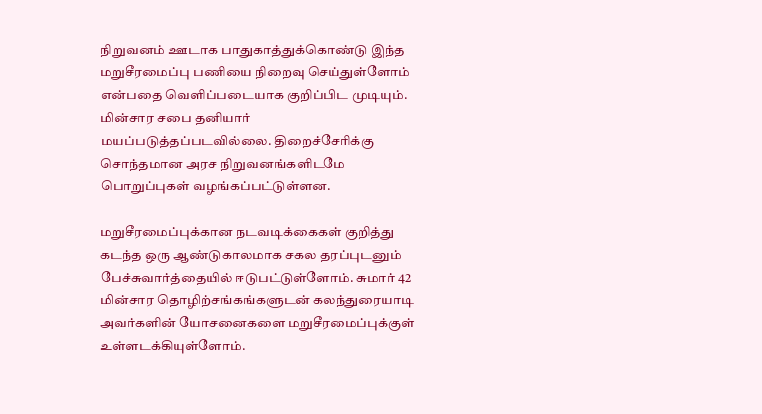நிறுவனம் ஊடாக பாதுகாத்துக்கொண்டு இந்த மறுசீரமைப்பு பணியை நிறைவு செய்துள்ளோம் என்பதை வெளிப்படையாக குறிப்பிட முடியும். மின்சார சபை தனியார் மயப்படுத்தப்படவில்லை. திறைச்சேரிக்கு சொந்தமான அரச நிறுவனங்களிடமே பொறுப்புகள் வழங்கப்பட்டுள்ளன.

மறுசீரமைப்புக்கான நடவடிக்கைகள் குறித்து கடந்த ஒரு ஆண்டுகாலமாக சகல தரப்புடனும் பேச்சுவார்த்தையில் ஈடுபட்டுள்ளோம். சுமார் 42 மின்சார தொழிற்சங்கங்களுடன் கலந்துரையாடி அவர்களின் யோசனைகளை மறுசீரமைப்புக்குள் உள்ளடக்கியுள்ளோம்.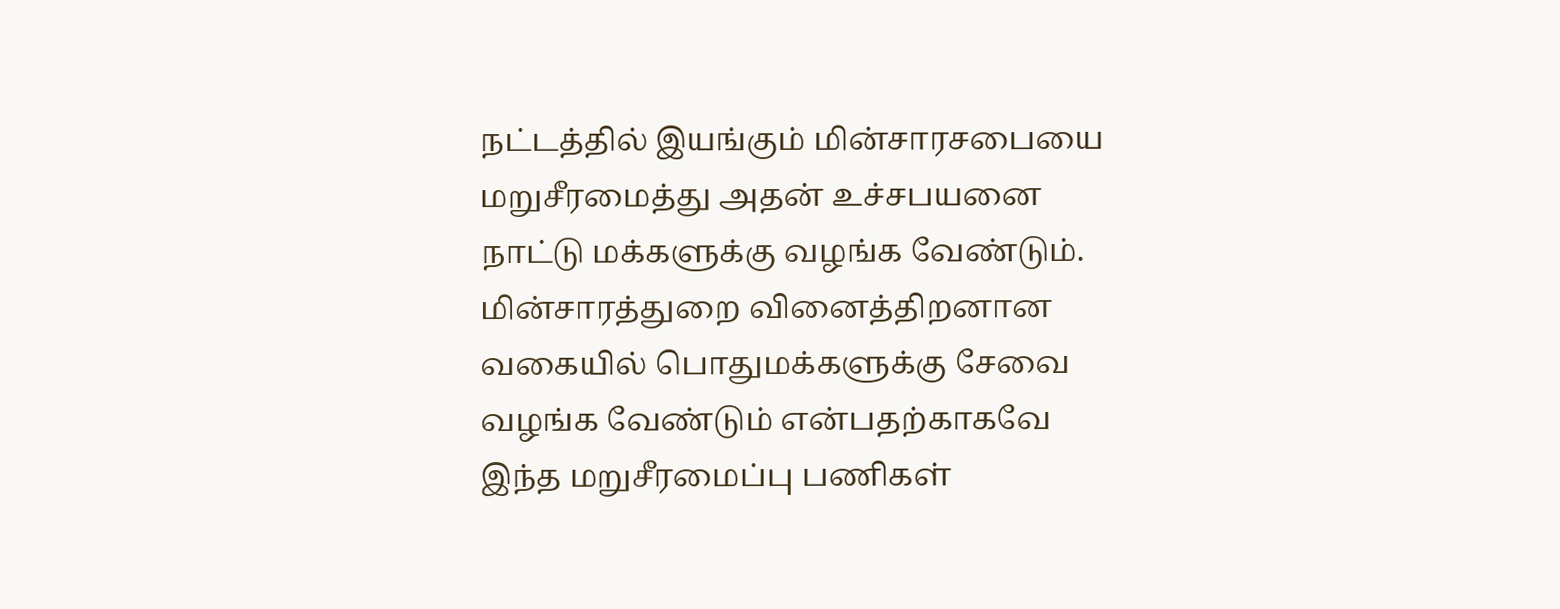நட்டத்தில் இயங்கும் மின்சாரசபையை மறுசீரமைத்து அதன் உச்சபயனை நாட்டு மக்களுக்கு வழங்க வேண்டும். மின்சாரத்துறை வினைத்திறனான வகையில் பொதுமக்களுக்கு சேவை வழங்க வேண்டும் என்பதற்காகவே இந்த மறுசீரமைப்பு பணிகள்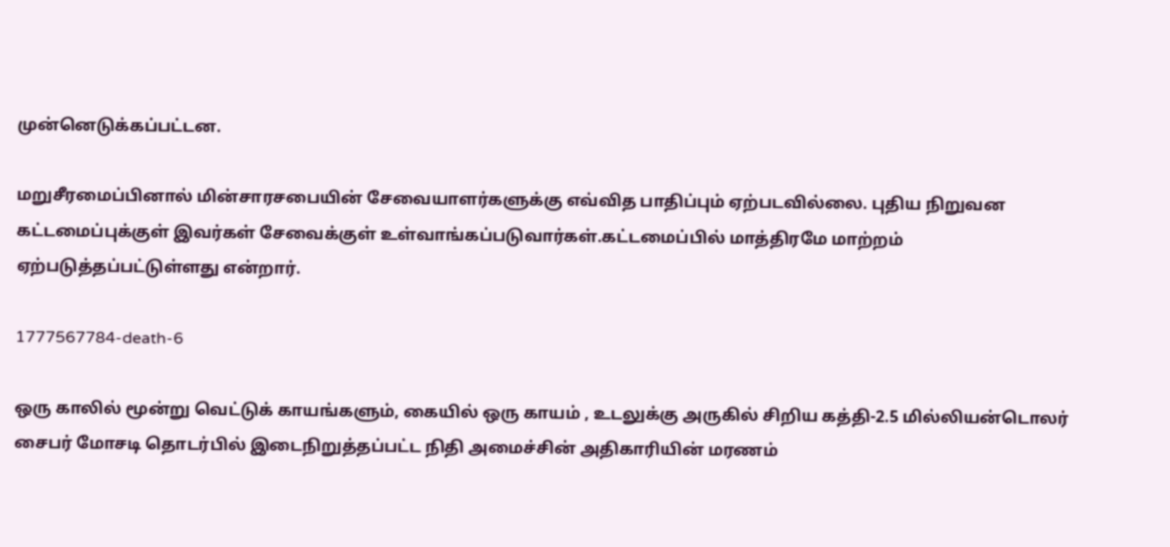முன்னெடுக்கப்பட்டன.

மறுசீரமைப்பினால் மின்சாரசபையின் சேவையாளர்களுக்கு எவ்வித பாதிப்பும் ஏற்படவில்லை. புதிய நிறுவன கட்டமைப்புக்குள் இவர்கள் சேவைக்குள் உள்வாங்கப்படுவார்கள்.கட்டமைப்பில் மாத்திரமே மாற்றம் ஏற்படுத்தப்பட்டுள்ளது என்றார்.

1777567784-death-6

ஒரு காலில் மூன்று வெட்டுக் காயங்களும், கையில் ஒரு காயம் , உடலுக்கு அருகில் சிறிய கத்தி-2.5 மில்லியன்டொலர் சைபர் மோசடி தொடர்பில் இடைநிறுத்தப்பட்ட நிதி அமைச்சின் அதிகாரியின் மரணம்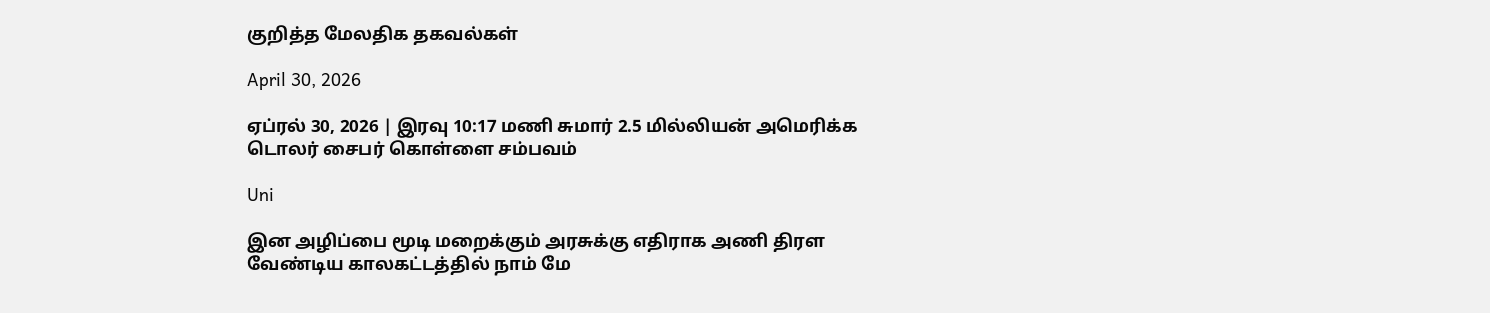குறித்த மேலதிக தகவல்கள்

April 30, 2026

ஏப்ரல் 30, 2026 | இரவு 10:17 மணி சுமார் 2.5 மில்லியன் அமெரிக்க டொலர் சைபர் கொள்ளை சம்பவம்

Uni

இன அழிப்பை மூடி மறைக்கும் அரசுக்கு எதிராக அணி திரள வேண்டிய காலகட்டத்தில் நாம் மே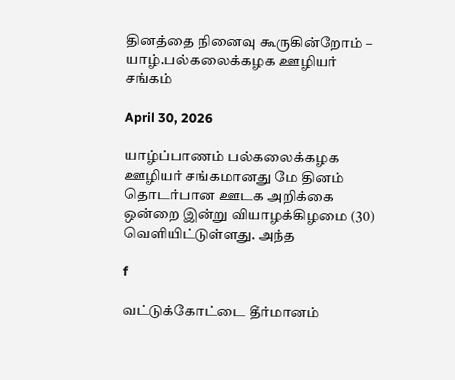தினத்தை நினைவு கூருகின்றோம் – யாழ்.பல்கலைக்கழக ஊழியர் சங்கம்

April 30, 2026

யாழ்ப்பாணம் பல்கலைக்கழக ஊழியர் சங்கமானது மே தினம் தொடர்பான ஊடக அறிக்கை ஒன்றை இன்று வியாழக்கிழமை (30) வெளியிட்டுள்ளது. அந்த

f

வட்டுக்கோட்டை தீர்மானம்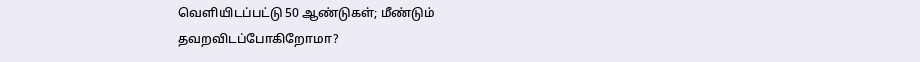வெளியிடப்பட்டு 50 ஆண்டுகள்; மீண்டும் தவறவிடப்போகிறோமா?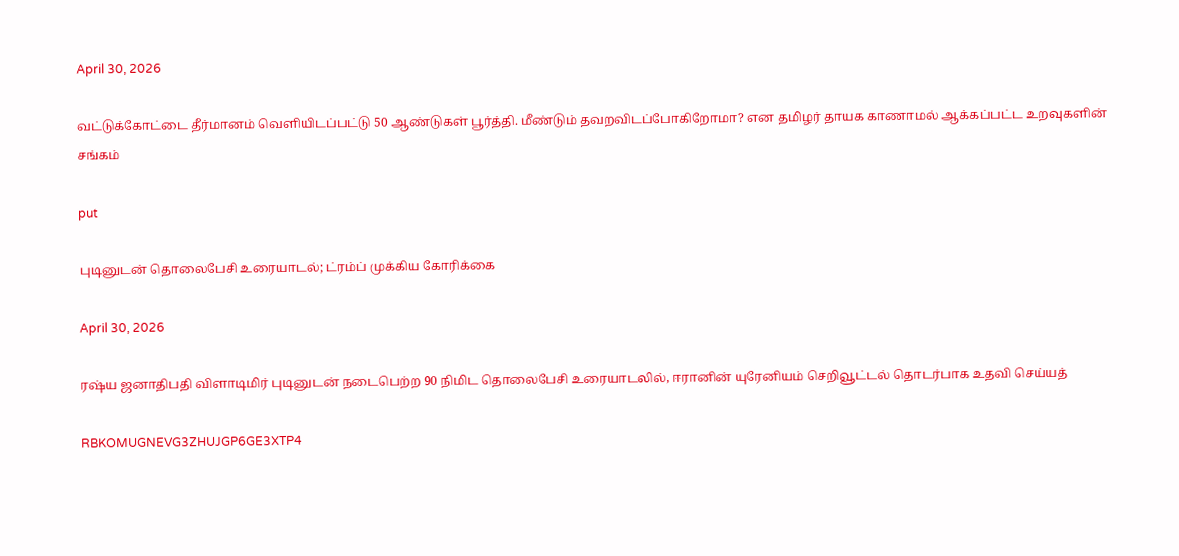April 30, 2026

வட்டுக்கோட்டை தீர்மானம் வெளியிடப்பட்டு 50 ஆண்டுகள் பூர்த்தி. மீண்டும் தவறவிடப்போகிறோமா? என தமிழர் தாயக காணாமல் ஆக்கப்பட்ட உறவுகளின் சங்கம்

put

புடினுடன் தொலைபேசி உரையாடல்; ட்ரம்ப் முக்கிய கோரிக்கை

April 30, 2026

ரஷ்ய ஜனாதிபதி விளாடிமிர் புடினுடன் நடைபெற்ற 90 நிமிட தொலைபேசி உரையாடலில், ஈரானின் யுரேனியம் செறிவூட்டல் தொடர்பாக உதவி செய்யத்

RBKOMUGNEVG3ZHUJGP6GE3XTP4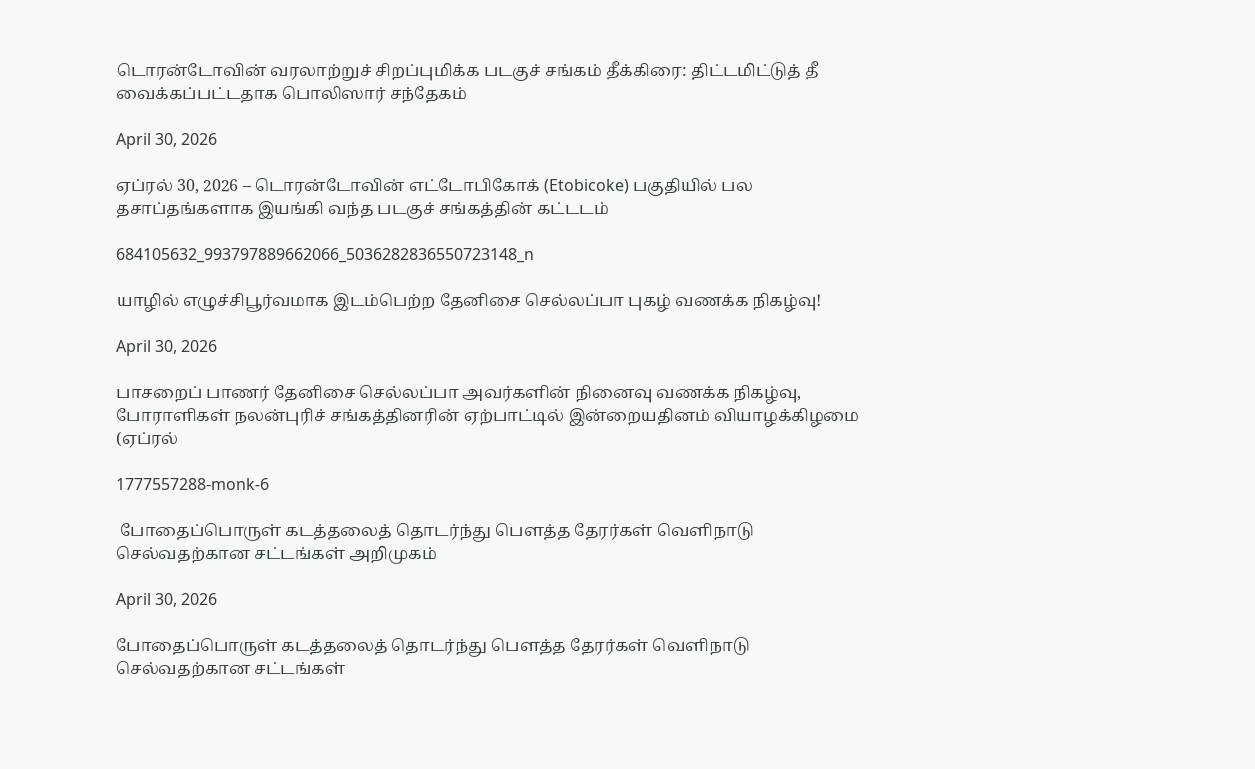டொரன்டோவின் வரலாற்றுச் சிறப்புமிக்க படகுச் சங்கம் தீக்கிரை: திட்டமிட்டுத் தீ வைக்கப்பட்டதாக பொலிஸார் சந்தேகம்

April 30, 2026

ஏப்ரல் 30, 2026 – டொரன்டோவின் எட்டோபிகோக் (Etobicoke) பகுதியில் பல தசாப்தங்களாக இயங்கி வந்த படகுச் சங்கத்தின் கட்டடம்

684105632_993797889662066_5036282836550723148_n

யாழில் எழுச்சிபூர்வமாக இடம்பெற்ற தேனிசை செல்லப்பா புகழ் வணக்க நிகழ்வு!

April 30, 2026

பாசறைப் பாணர் தேனிசை செல்லப்பா அவர்களின் நினைவு வணக்க நிகழ்வு, போராளிகள் நலன்புரிச் சங்கத்தினரின் ஏற்பாட்டில் இன்றையதினம் வியாழக்கிழமை (ஏப்ரல்

1777557288-monk-6

 போதைப்பொருள் கடத்தலைத் தொடர்ந்து பௌத்த தேரர்கள் வெளிநாடு செல்வதற்கான சட்டங்கள் அறிமுகம்

April 30, 2026

போதைப்பொருள் கடத்தலைத் தொடர்ந்து பௌத்த தேரர்கள் வெளிநாடு செல்வதற்கான சட்டங்கள்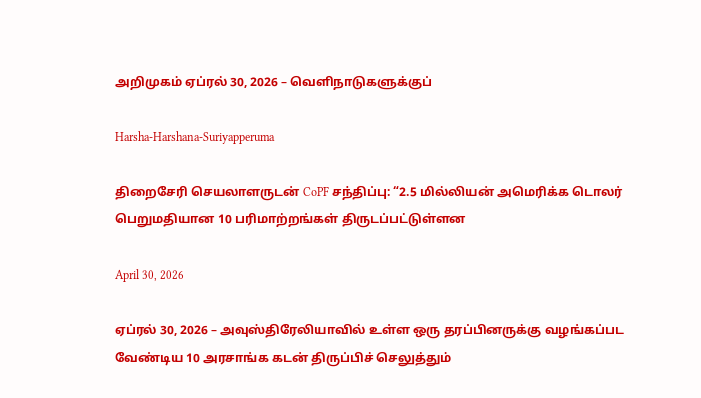அறிமுகம் ஏப்ரல் 30, 2026 – வெளிநாடுகளுக்குப்

Harsha-Harshana-Suriyapperuma

திறைசேரி செயலாளருடன் CoPF சந்திப்பு: “2.5 மில்லியன் அமெரிக்க டொலர் பெறுமதியான 10 பரிமாற்றங்கள் திருடப்பட்டுள்ளன

April 30, 2026

ஏப்ரல் 30, 2026 – அவுஸ்திரேலியாவில் உள்ள ஒரு தரப்பினருக்கு வழங்கப்பட வேண்டிய 10 அரசாங்க கடன் திருப்பிச் செலுத்தும்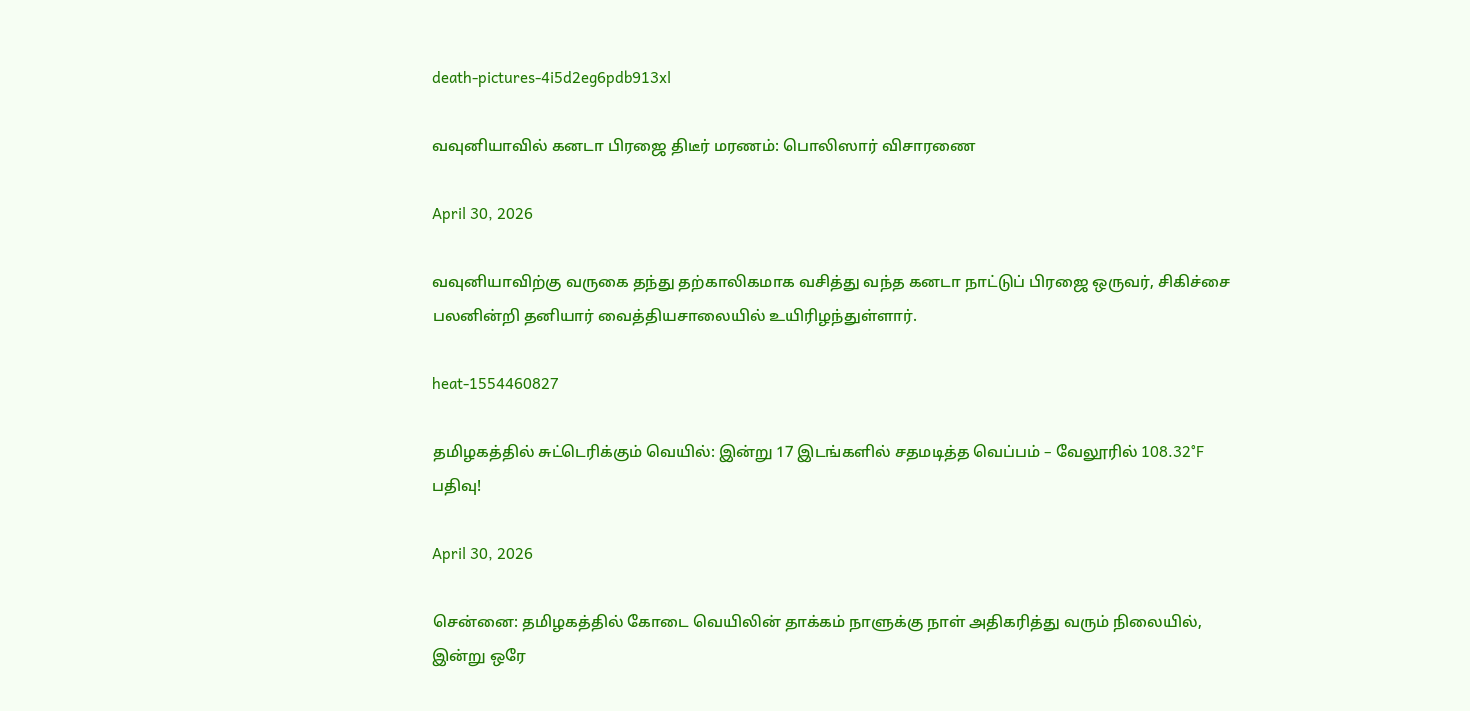death-pictures-4i5d2eg6pdb913xl

வவுனியாவில் கனடா பிரஜை திடீர் மரணம்: பொலிஸார் விசாரணை

April 30, 2026

வவுனியாவிற்கு வருகை தந்து தற்காலிகமாக வசித்து வந்த கனடா நாட்டுப் பிரஜை ஒருவர், சிகிச்சை பலனின்றி தனியார் வைத்தியசாலையில் உயிரிழந்துள்ளார்.

heat-1554460827

தமிழகத்தில் சுட்டெரிக்கும் வெயில்: இன்று 17 இடங்களில் சதமடித்த வெப்பம் – வேலூரில் 108.32°F பதிவு!

April 30, 2026

சென்னை: தமிழகத்தில் கோடை வெயிலின் தாக்கம் நாளுக்கு நாள் அதிகரித்து வரும் நிலையில், இன்று ஒரே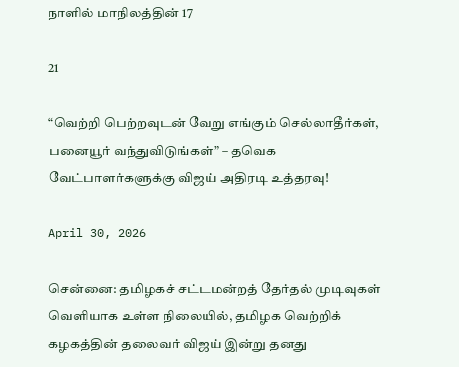நாளில் மாநிலத்தின் 17

21

“வெற்றி பெற்றவுடன் வேறு எங்கும் செல்லாதீர்கள், பனையூர் வந்துவிடுங்கள்” – தவெக வேட்பாளர்களுக்கு விஜய் அதிரடி உத்தரவு!

April 30, 2026

சென்னை: தமிழகச் சட்டமன்றத் தேர்தல் முடிவுகள் வெளியாக உள்ள நிலையில், தமிழக வெற்றிக் கழகத்தின் தலைவர் விஜய் இன்று தனது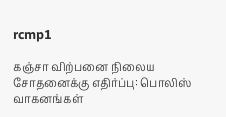rcmp1

கஞ்சா விற்பனை நிலைய சோதனைக்கு எதிர்ப்பு: பொலிஸ் வாகனங்கள்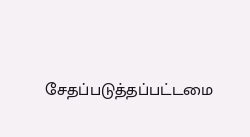சேதப்படுத்தப்பட்டமை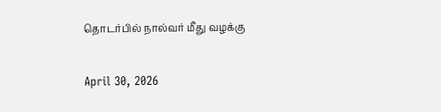தொடர்பில் நால்வர் மீது வழக்கு

April 30, 2026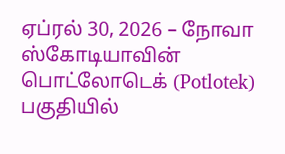ஏப்ரல் 30, 2026 – நோவா ஸ்கோடியாவின் பொட்லோடெக் (Potlotek) பகுதியில்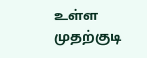உள்ள முதற்குடி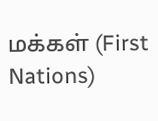மக்கள் (First Nations)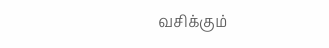வசிக்கும்